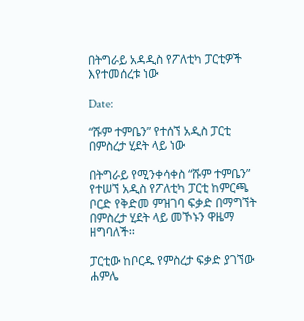በትግራይ አዳዲስ የፖለቲካ ፓርቲዎች እየተመሰረቱ ነው

Date:

“ሹም ተምቤን” የተሰኘ አዲስ ፓርቲ በምስረታ ሂደት ላይ ነው

በትግራይ የሚንቀሳቀስ “ሹም ተምቤን” የተሠኘ አዲስ የፖለቲካ ፓርቲ ከምርጫ ቦርድ የቅድመ ምዝገባ ፍቃድ በማግኘት በምስረታ ሂደት ላይ መኾኑን ዋዜማ ዘግባለች፡፡

ፓርቲው ከቦርዱ የምስረታ ፍቃድ ያገኘው ሐምሌ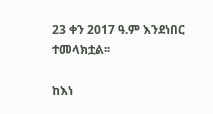23 ቀን 2017 ዓ.ም እንደነበር ተመላክቷል፡፡

ከእነ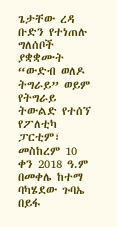ጌታቸው ረዳ ቡድን የተነጠሉ ግለሰቦች ያቋቋሙት “ውድብ ወለዶ ትግራይ” ወይም የትግራይ ትውልድ የተሰኘ የፖለቲካ ፓርቲም፣ መስከረም 10 ቀን 2018 ዓ.ም በመቀሌ ከተማ ባካሄደው ጉባኤ በይፋ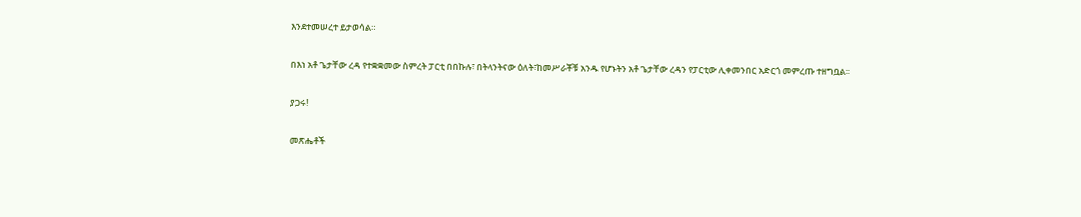እንደተመሠረተ ይታወሳል።

በእነ አቶ ጌታቸው ረዳ የተቋቋመው ስምረት ፓርቲ በበኩሉ፣ በትላንትናው ዕለት፣ከመሥራቾቹ አንዱ የሆኑትን አቶ ጌታቸው ረዳን የፓርቲው ሊቀመንበር አድርጎ መምረጡ ተዘግቧል፡፡

ያጋሩ!

መጽሔቶች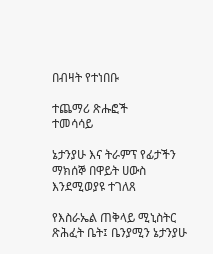በብዛት የተነበቡ

ተጨማሪ ጽሑፎች
ተመሳሳይ

ኔታንያሁ እና ትራምፕ የፊታችን ማክሰኞ በዋይት ሀውስ እንደሚወያዩ ተገለጸ

የእስራኤል ጠቅላይ ሚኒስትር ጽሕፈት ቤት፤ ቤንያሚን ኔታንያሁ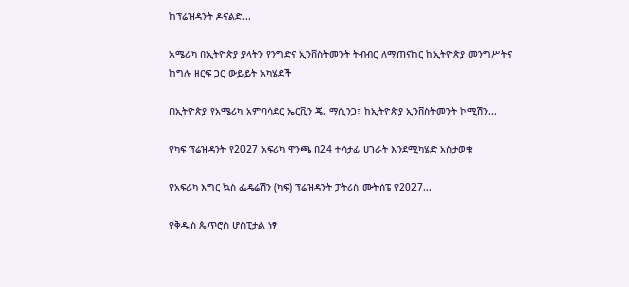ከፕሬዝዳንት ዶናልድ...

አሜሪካ በኢትዮጵያ ያላትን የንግድና ኢንቨስትመንት ትብብር ለማጠናከር ከኢትዮጵያ መንግሥትና ከግሉ ዘርፍ ጋር ውይይት አካሄደች

በኢትዮጵያ የአሜሪካ አምባሳደር ኤርቪን ጄ. ማሲንጋ፣ ከኢትዮጵያ ኢንቨስትመንት ኮሚሽን...

የካፍ ፕሬዝዳንት የ2027 አፍሪካ ዋንጫ በ24 ተሳታፊ ሀገራት እንደሚካሄድ አስታወቁ

የአፍሪካ እግር ኳስ ፌዴሬሽን (ካፍ) ፕሬዝዳንት ፓትሪስ ሙትሰፔ የ2027...

የቅዱስ ጴጥሮስ ሆስፒታል ነፃ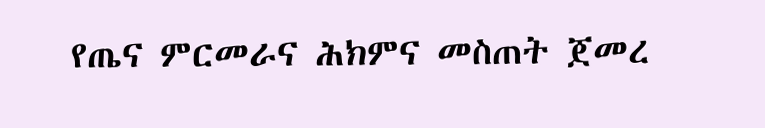የጤና ምርመራና ሕክምና መስጠት ጀመረ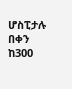ሆስፒታሉ በቀን ከ300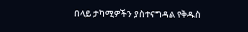በላይ ታካሚዎችን ያስተናግዳል የቅዱስ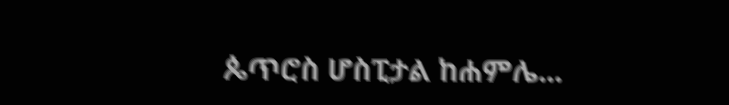ጴጥሮስ ሆስፒታል ከሐምሌ...